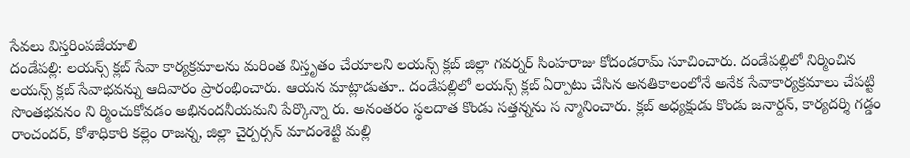సేవలు విస్తరింపజేయాలి
దండేపల్లి: లయన్స్ క్లబ్ సేవా కార్యక్రమాలను మరింత విస్తృతం చేయాలని లయన్స్ క్లబ్ జిల్లా గవర్నర్ సింహరాజు కోదండరామ్ సూచించారు. దండేపల్లిలో నిర్మించిన లయన్స్ క్లబ్ సేవాభవన్ను ఆదివారం ప్రారంభించారు. ఆయన మాట్లాడుతూ.. దండేపల్లిలో లయన్స్ క్లబ్ ఏర్పాటు చేసిన అనతికాలంలోనే అనేక సేవాకార్యక్రమాలు చేపట్టి సొంతభవనం ని ర్మించుకోవడం అభినందనీయమని పేర్కొన్నా రు. అనంతరం స్థలదాత కొండు సత్తన్నను స న్మానించారు. క్లబ్ అధ్యక్షుడు కొండు జనార్దన్, కార్యదర్శి గడ్డం రాంచందర్, కోశాధికారి కల్లెం రాజన్న, జిల్లా చైర్పర్సన్ మాదంశెట్టి మల్లి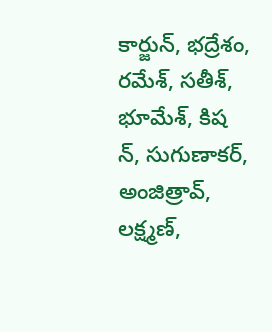కార్జున్, భద్రేశం, రమేశ్, సతీశ్, భూమేశ్, కిష న్, సుగుణాకర్, అంజిత్రావ్, లక్ష్మణ్,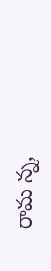రామ న్న,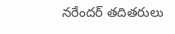నరేందర్ తదితరులు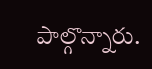పాల్గొన్నారు.